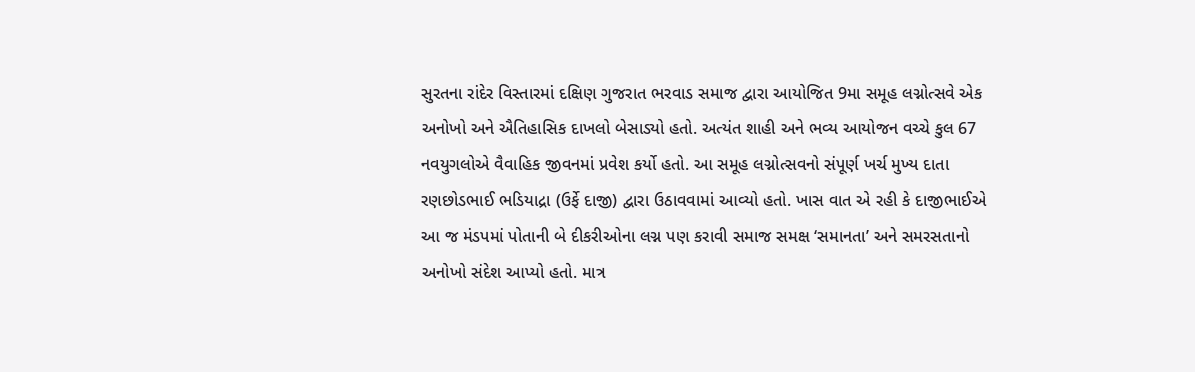સુરતના રાંદેર વિસ્તારમાં દક્ષિણ ગુજરાત ભરવાડ સમાજ દ્વારા આયોજિત 9મા સમૂહ લગ્નોત્સવે એક અનોખો અને ઐતિહાસિક દાખલો બેસાડ્યો હતો. અત્યંત શાહી અને ભવ્ય આયોજન વચ્ચે કુલ 67 નવયુગલોએ વૈવાહિક જીવનમાં પ્રવેશ કર્યો હતો. આ સમૂહ લગ્નોત્સવનો સંપૂર્ણ ખર્ચ મુખ્ય દાતા રણછોડભાઈ ભડિયાદ્રા (ઉર્ફે દાજી) દ્વારા ઉઠાવવામાં આવ્યો હતો. ખાસ વાત એ રહી કે દાજીભાઈએ આ જ મંડપમાં પોતાની બે દીકરીઓના લગ્ન પણ કરાવી સમાજ સમક્ષ ‘સમાનતા’ અને સમરસતાનો અનોખો સંદેશ આપ્યો હતો. માત્ર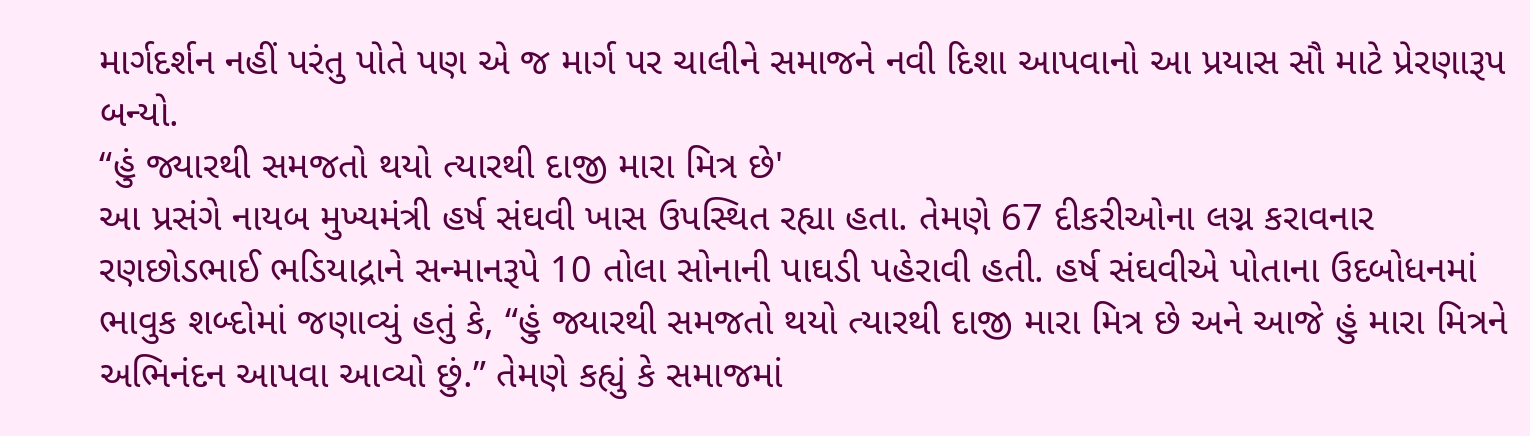માર્ગદર્શન નહીં પરંતુ પોતે પણ એ જ માર્ગ પર ચાલીને સમાજને નવી દિશા આપવાનો આ પ્રયાસ સૌ માટે પ્રેરણારૂપ બન્યો.
“હું જ્યારથી સમજતો થયો ત્યારથી દાજી મારા મિત્ર છે'
આ પ્રસંગે નાયબ મુખ્યમંત્રી હર્ષ સંઘવી ખાસ ઉપસ્થિત રહ્યા હતા. તેમણે 67 દીકરીઓના લગ્ન કરાવનાર રણછોડભાઈ ભડિયાદ્રાને સન્માનરૂપે 10 તોલા સોનાની પાઘડી પહેરાવી હતી. હર્ષ સંઘવીએ પોતાના ઉદબોધનમાં ભાવુક શબ્દોમાં જણાવ્યું હતું કે, “હું જ્યારથી સમજતો થયો ત્યારથી દાજી મારા મિત્ર છે અને આજે હું મારા મિત્રને અભિનંદન આપવા આવ્યો છું.” તેમણે કહ્યું કે સમાજમાં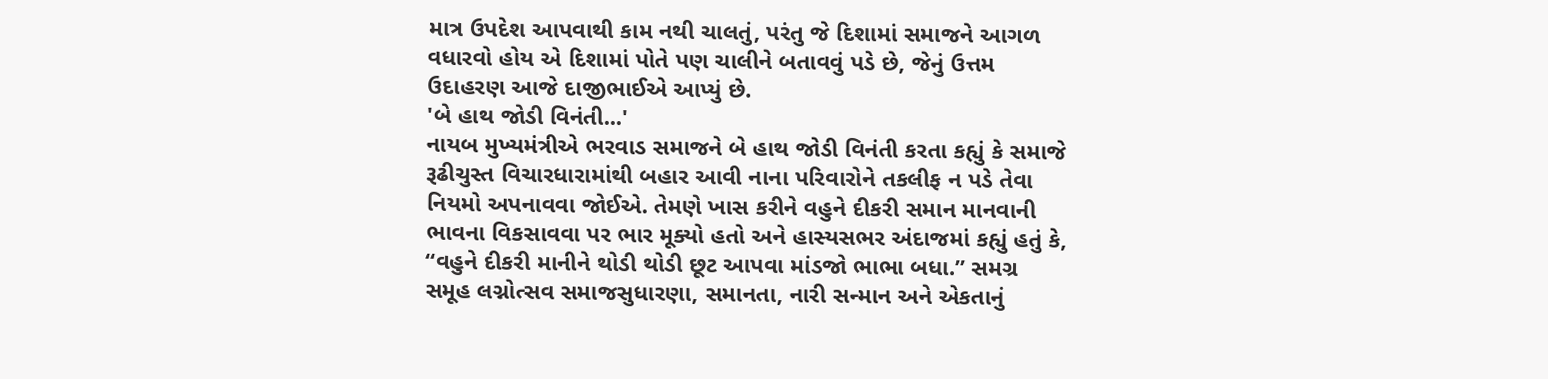માત્ર ઉપદેશ આપવાથી કામ નથી ચાલતું, પરંતુ જે દિશામાં સમાજને આગળ વધારવો હોય એ દિશામાં પોતે પણ ચાલીને બતાવવું પડે છે, જેનું ઉત્તમ ઉદાહરણ આજે દાજીભાઈએ આપ્યું છે.
'બે હાથ જોડી વિનંતી...'
નાયબ મુખ્યમંત્રીએ ભરવાડ સમાજને બે હાથ જોડી વિનંતી કરતા કહ્યું કે સમાજે રૂઢીચુસ્ત વિચારધારામાંથી બહાર આવી નાના પરિવારોને તકલીફ ન પડે તેવા નિયમો અપનાવવા જોઈએ. તેમણે ખાસ કરીને વહુને દીકરી સમાન માનવાની ભાવના વિકસાવવા પર ભાર મૂક્યો હતો અને હાસ્યસભર અંદાજમાં કહ્યું હતું કે, “વહુને દીકરી માનીને થોડી થોડી છૂટ આપવા માંડજો ભાભા બધા.” સમગ્ર સમૂહ લગ્નોત્સવ સમાજસુધારણા, સમાનતા, નારી સન્માન અને એકતાનું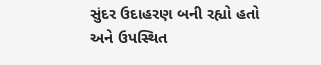સુંદર ઉદાહરણ બની રહ્યો હતો અને ઉપસ્થિત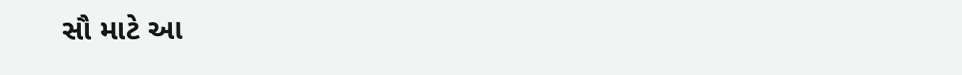સૌ માટે આ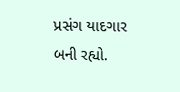પ્રસંગ યાદગાર બની રહ્યો.